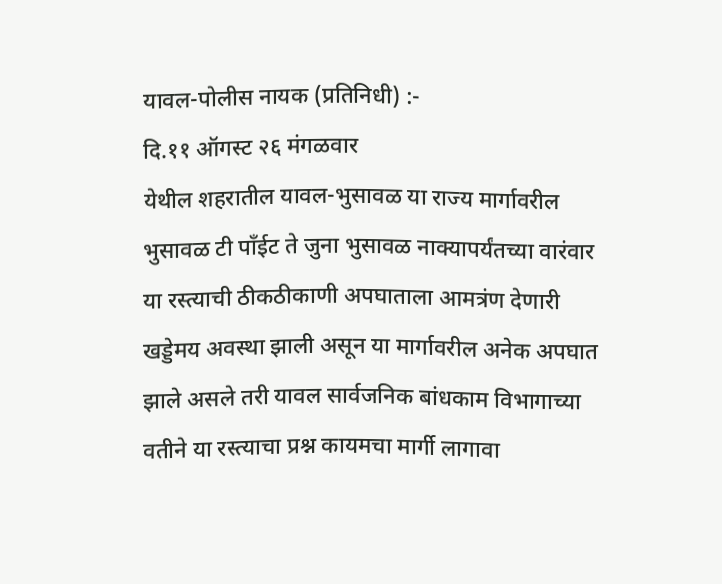यावल-पोलीस नायक (प्रतिनिधी) :-
दि.११ ऑगस्ट २६ मंगळवार
येथील शहरातील यावल-भुसावळ या राज्य मार्गावरील भुसावळ टी पाँईट ते जुना भुसावळ नाक्यापर्यंतच्या वारंवार या रस्त्याची ठीकठीकाणी अपघाताला आमत्रंण देणारी खड्डेमय अवस्था झाली असून या मार्गावरील अनेक अपघात झाले असले तरी यावल सार्वजनिक बांधकाम विभागाच्या वतीने या रस्त्याचा प्रश्न कायमचा मार्गी लागावा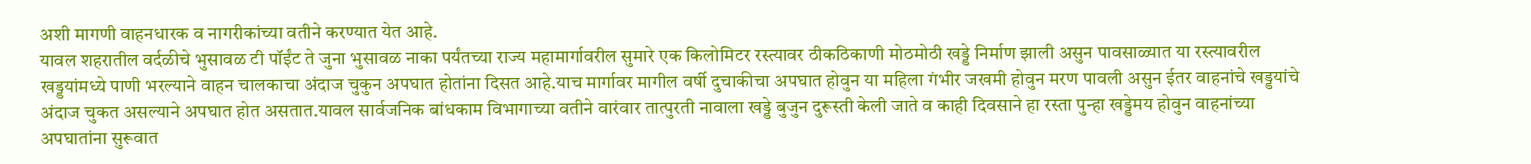अशी मागणी वाहनधारक व नागरीकांच्या वतीने करण्यात येत आहे.
यावल शहरातील वर्दळीचे भुसावळ टी पॉईंट ते जुना भुसावळ नाका पर्यंतच्या राज्य महामार्गावरील सुमारे एक किलोमिटर रस्त्यावर ठीकठिकाणी मोठमोठी खड्डे निर्माण झाली असुन पावसाळ्यात या रस्त्यावरील खड्डयांमध्ये पाणी भरल्याने वाहन चालकाचा अंदाज चुकुन अपघात होतांना दिसत आहे.याच मार्गावर मागील वर्षी दुचाकीचा अपघात होवुन या महिला गंभीर जखमी होवुन मरण पावली असुन ईतर वाहनांचे खड्डयांचे अंदाज चुकत असल्याने अपघात होत असतात.यावल सार्वजनिक बांधकाम विभागाच्या वतीने वारंवार तात्पुरती नावाला खड्डे बुजुन दुरूस्ती केली जाते व काही दिवसाने हा रस्ता पुन्हा खड्डेमय होवुन वाहनांच्या अपघातांना सुरूवात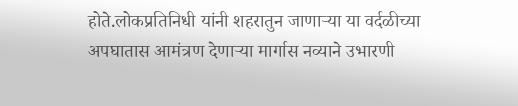होते.लोकप्रतिनिधी यांनी शहरातुन जाणाऱ्या या वर्दळीच्या अपघातास आमंत्रण देणाऱ्या मार्गास नव्याने उभारणी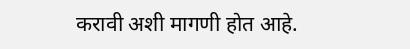करावी अशी मागणी होत आहे.